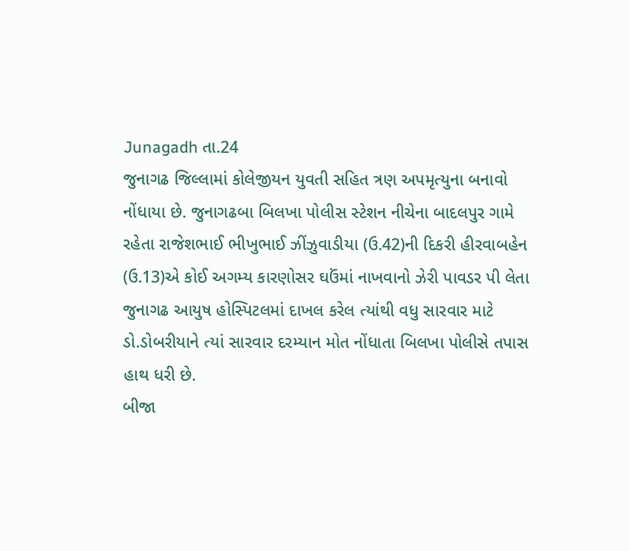Junagadh તા.24
જુનાગઢ જિલ્લામાં કોલેજીયન યુવતી સહિત ત્રણ અપમૃત્યુના બનાવો નોંધાયા છે. જુનાગઢબા બિલખા પોલીસ સ્ટેશન નીચેના બાદલપુર ગામે રહેતા રાજેશભાઈ ભીખુભાઈ ઝીંઝુવાડીયા (ઉ.42)ની દિકરી હીરવાબહેન (ઉ.13)એ કોઈ અગમ્ય કારણોસર ઘઉંમાં નાખવાનો ઝેરી પાવડર પી લેતા જુનાગઢ આયુષ હોસ્પિટલમાં દાખલ કરેલ ત્યાંથી વધુ સારવાર માટે ડો.ડોબરીયાને ત્યાં સારવાર દરમ્યાન મોત નોંધાતા બિલખા પોલીસે તપાસ હાથ ધરી છે.
બીજા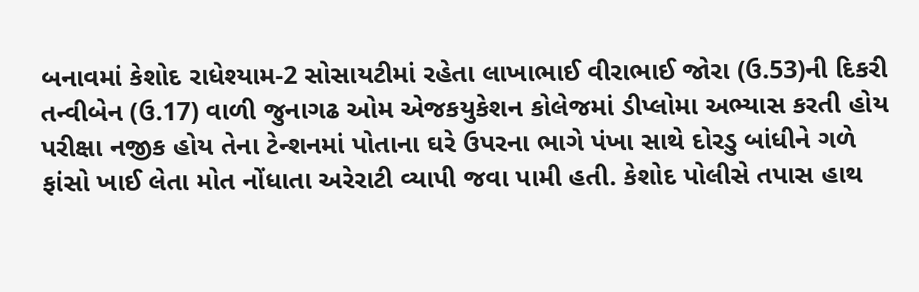બનાવમાં કેશોદ રાધેશ્યામ-2 સોસાયટીમાં રહેતા લાખાભાઈ વીરાભાઈ જોરા (ઉ.53)ની દિકરી તન્વીબેન (ઉ.17) વાળી જુનાગઢ ઓમ એજકયુકેશન કોલેજમાં ડીપ્લોમા અભ્યાસ કરતી હોય પરીક્ષા નજીક હોય તેના ટેન્શનમાં પોતાના ઘરે ઉપરના ભાગે પંખા સાથે દોરડુ બાંધીને ગળે ફાંસો ખાઈ લેતા મોત નોંધાતા અરેરાટી વ્યાપી જવા પામી હતી. કેશોદ પોલીસે તપાસ હાથ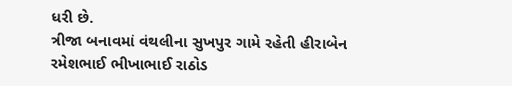ધરી છે.
ત્રીજા બનાવમાં વંથલીના સુખપુર ગામે રહેતી હીરાબેન રમેશભાઈ ભીખાભાઈ રાઠોડ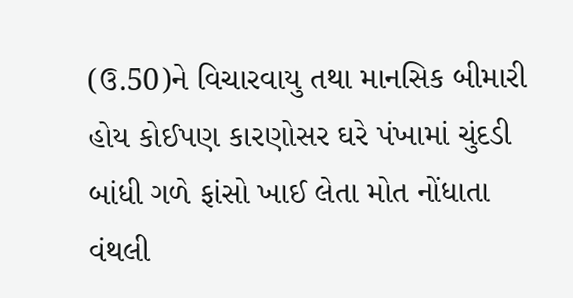(ઉ.50)ને વિચારવાયુ તથા માનસિક બીમારી હોય કોઈપણ કારણોસર ઘરે પંખામાં ચુંદડી બાંધી ગળે ફાંસો ખાઈ લેતા મોત નોંધાતા વંથલી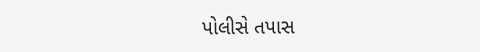પોલીસે તપાસ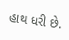હાથ ધરી છે.